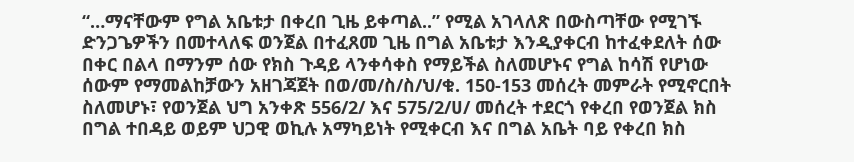“…ማናቸውም የግል አቤቱታ በቀረበ ጊዜ ይቀጣል..” የሚል አገላለጽ በውስጣቸው የሚገኙ ድንጋጌዎችን በመተላለፍ ወንጀል በተፈጸመ ጊዜ በግል አቤቱታ እንዲያቀርብ ከተፈቀደለት ሰው በቀር በልላ በማንም ሰው የክስ ጉዳይ ላንቀሳቀስ የማይችል ስለመሆኑና የግል ከሳሽ የሆነው ሰውም የማመልከቻውን አዘገጃጀት በወ/መ/ስ/ስ/ህ/ቁ. 150-153 መሰረት መምራት የሚኖርበት ስለመሆኑ፣ የወንጀል ህግ አንቀጽ 556/2/ እና 575/2/ሀ/ መሰረት ተደርጎ የቀረበ የወንጀል ክስ በግል ተበዳይ ወይም ህጋዊ ወኪሉ አማካይነት የሚቀርብ እና በግል አቤት ባይ የቀረበ ክስ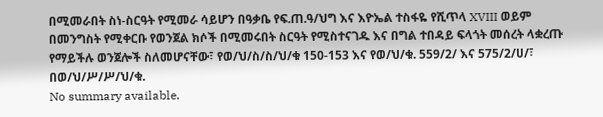በሚመራበት ስነ-ስርዓት የሚመራ ሳይሆን በዓቃቤ የፍ.ጠ.ዓ/ህግ እና እዮኤል ተስፋዬ የሺጥላ XVIII ወይም በመንግስት የሚቀርቡ የወንጀል ክሶች በሚመሩበት ስርዓት የሚስተናገዱ እና በግል ተበዳይ ፍላጎት መሰረት ላቋረጡ የማይችሉ ወንጀሎች ስለመሆናቸው፣ የወ/ህ/ስ/ስ/ህ/ቁ 150-153 እና የወ/ህ/ቁ. 559/2/ እና 575/2/ሀ/፣ በወ/ህ/ሥ/ሥ/ህ/ቁ.
No summary available.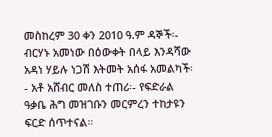መስከረም 30 ቀን 2010 ዓ.ም ዳኞች፡- ብርሃኑ አመነው በዕውቀት በላይ እንዳሻው አዳነ ሃይሉ ነጋሽ እትመት አሰፋ አመልካች፡- አቶ አሸብር መለስ ተጠሪ፡- የፍድራል ዓቃቤ ሕግ መዝገቡን መርምረን ተከታዩን ፍርድ ሰጥተናል።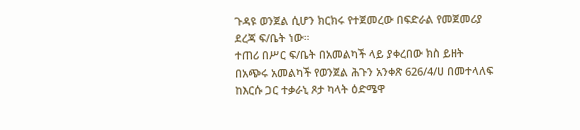ጉዳዩ ወንጀል ሲሆን ክርክሩ የተጀመረው በፍድራል የመጀመሪያ ደረጃ ፍ/ቤት ነው።
ተጠሪ በሥር ፍ/ቤት በአመልካች ላይ ያቀረበው ክስ ይዘት በአጭሩ አመልካች የወንጀል ሕጉን አንቀጽ 626/4/ሀ በመተላለፍ ከእርሱ ጋር ተቃራኒ ጾታ ካላት ዕድሜዋ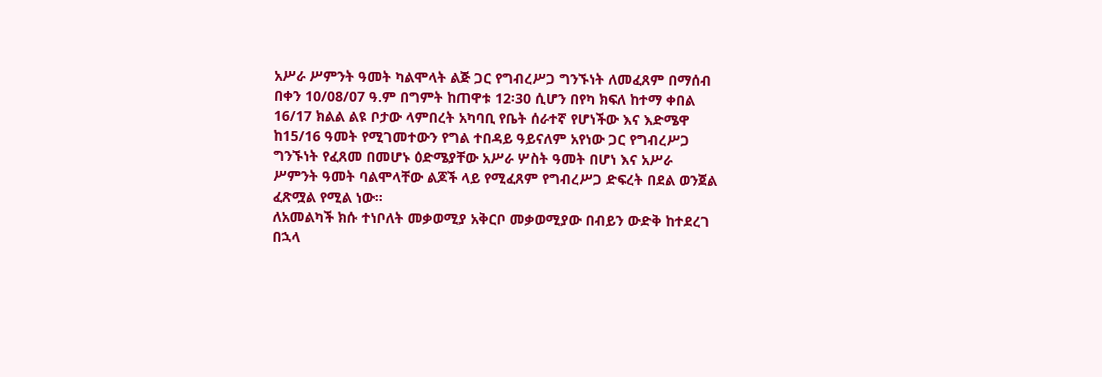አሥራ ሥምንት ዓመት ካልሞላት ልጅ ጋር የግብረሥጋ ግንኙነት ለመፈጸም በማሰብ በቀን 10/08/07 ዓ.ም በግምት ከጠዋቱ 12፡30 ሲሆን በየካ ክፍለ ከተማ ቀበል 16/17 ክልል ልዩ ቦታው ላምበረት አካባቢ የቤት ሰራተኛ የሆነችው እና እድሜዋ ከ15/16 ዓመት የሚገመተውን የግል ተበዳይ ዓይናለም አየነው ጋር የግብረሥጋ ግንኙነት የፈጸመ በመሆኑ ዕድሜያቸው አሥራ ሦስት ዓመት በሆነ እና አሥራ ሥምንት ዓመት ባልሞላቸው ልጆች ላይ የሚፈጸም የግብረሥጋ ድፍረት በደል ወንጀል ፈጽሟል የሚል ነው።
ለአመልካች ክሱ ተነቦለት መቃወሚያ አቅርቦ መቃወሚያው በብይን ውድቅ ከተደረገ በኋላ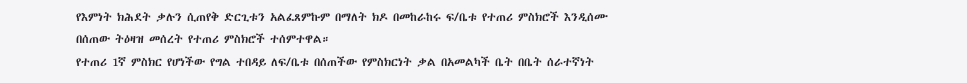የእምነት ክሕደት ቃሉን ሲጠየቅ ድርጊቱን አልፈጸምኩም በማለት ክዶ በመከራከሩ ፍ/ቤቱ የተጠሪ ምስክሮች እንዲሰሙ በሰጠው ትዕዛዝ መሰረት የተጠሪ ምስክሮች ተሰምተዋል።
የተጠሪ 1ኛ ምስክር የሆነችው የግል ተበዳይ ለፍ/ቤቱ በሰጠችው የምስክርነት ቃል በአመልካች ቤት በቤት ሰራተኛነት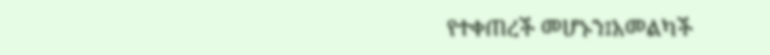የተቀጠረች መሆኑን፤አመልካች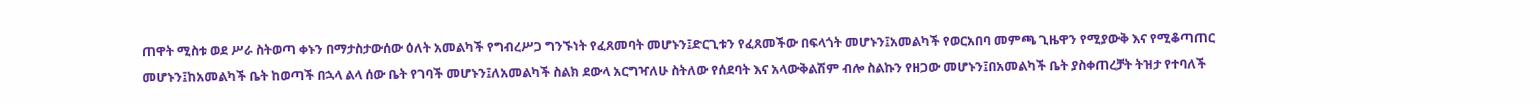ጠዋት ሚስቱ ወደ ሥራ ስትወጣ ቀኑን በማታስታውሰው ዕለት አመልካች የግብረሥጋ ግንኙነት የፈጸመባት መሆኑን፤ድርጊቱን የፈጸመችው በፍላጎት መሆኑን፤አመልካች የወርአበባ መምጫ ጊዜዋን የሚያውቅ እና የሚቆጣጠር መሆኑን፤ከአመልካች ቤት ከወጣች በኋላ ልላ ሰው ቤት የገባች መሆኑን፤ለአመልካች ስልክ ደውላ አርግዣለሁ ስትለው የሰደባት እና አላውቅልሽም ብሎ ስልኩን የዘጋው መሆኑን፤በአመልካች ቤት ያስቀጠረቻት ትዝታ የተባለች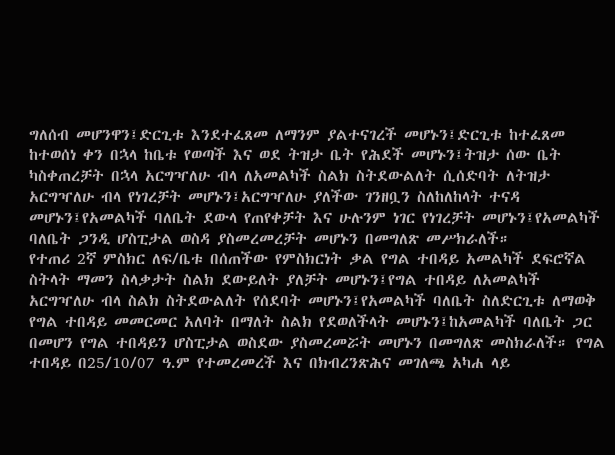ግለሰብ መሆንዋን፤ድርጊቱ እንደተፈጸመ ለማንም ያልተናገረች መሆኑን፤ድርጊቱ ከተፈጸመ ከተወሰነ ቀን በኋላ ከቤቱ የወጣች እና ወደ ትዝታ ቤት የሕደች መሆኑን፤ትዝታ ሰው ቤት ካስቀጠረቻት በኋላ አርግዣለሁ ብላ ለአመልካች ስልክ ስትደውልለት ሲሰድባት ለትዝታ አርግዣለሁ ብላ የነገረቻት መሆኑን፤አርግዣለሁ ያለችው ገንዘቧን ስለከለከላት ተናዳ መሆኑን፤የአመልካች ባለቤት ደውላ የጠየቀቻት እና ሁሉንም ነገር የነገረቻት መሆኑን፤የአመልካች ባለቤት ጋንዲ ሆስፒታል ወስዳ ያስመረመረቻት መሆኑን በመግለጽ መሥክራለች።
የተጠሪ 2ኛ ምስክር ለፍ/ቤቱ በሰጠችው የምስክርነት ቃል የግል ተበዳይ አመልካች ደፍሮኛል ስትላት ማመን ስላቃታት ስልክ ደውይለት ያለቻት መሆኑን፤የግል ተበዳይ ለአመልካች አርግዣለሁ ብላ ስልክ ስትደውልለት የሰደባት መሆኑን፤የአመልካች ባለቤት ስለድርጊቱ ለማወቅ የግል ተበዳይ መመርመር አለባት በማለት ስልክ የደወለችላት መሆኑን፤ከአመልካች ባለቤት ጋር በመሆን የግል ተበዳይን ሆስፒታል ወስደው ያስመረመሯት መሆኑን በመግለጽ መስክራለች። የግል ተበዳይ በ25/10/07 ዓ.ም የተመረመረች እና በክብረንጽሕና መገለጫ አካሐ ላይ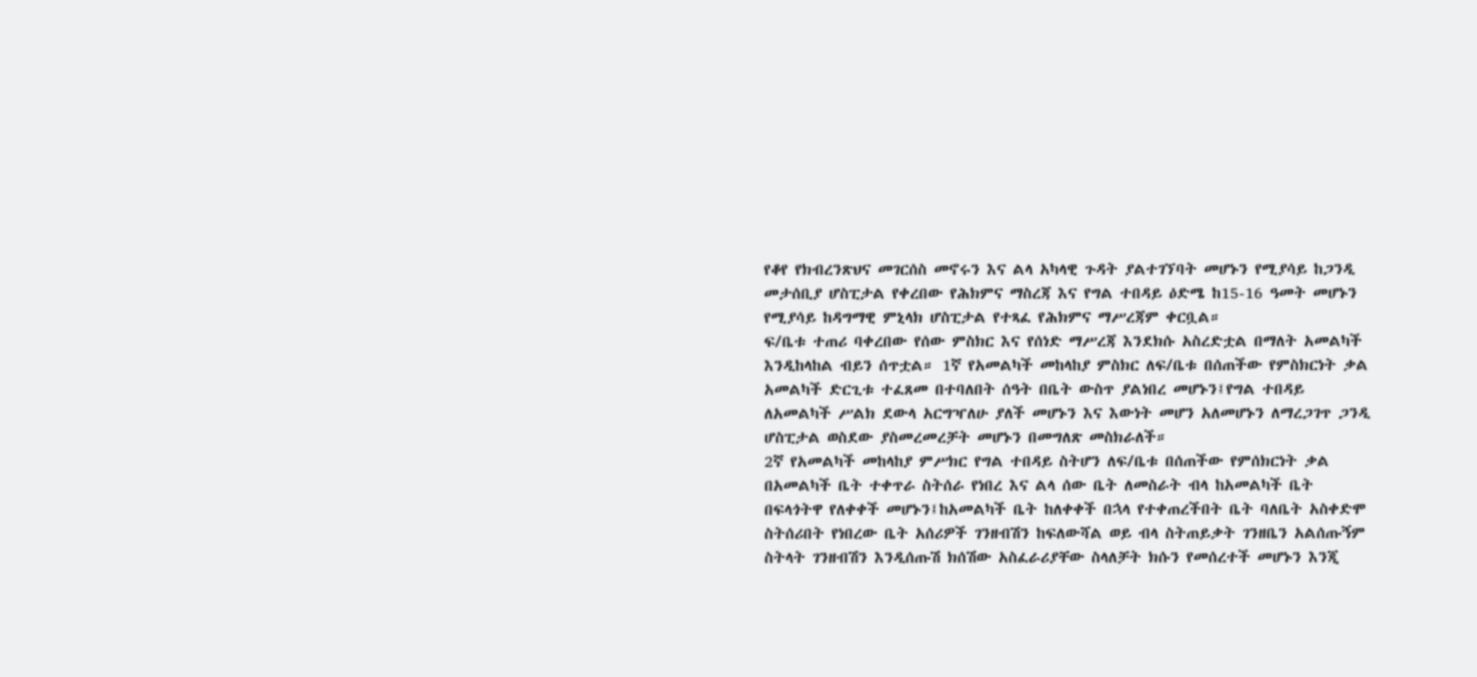የቆየ የክብረንጽህና መገርሰስ መኖሩን እና ልላ አካላዊ ጉዳት ያልተገኘባት መሆኑን የሚያሳይ ከጋንዲ መታሰቢያ ሆስፒታል የቀረበው የሕክምና ማስረጃ እና የግል ተበዳይ ዕድሜ ከ15-16 ዓመት መሆኑን የሚያሳይ ከዳግማዊ ምኒላክ ሆስፒታል የተጻፈ የሕክምና ማሥረጃም ቀርቧል።
ፍ/ቤቱ ተጠሪ ባቀረበው የሰው ምስክር እና የሰነድ ማሥረጃ እንደክሱ አስረድቷል በማለት አመልካች እንዲከላከል ብይን ሰጥቷል። 1ኛ የአመልካች መከላከያ ምስክር ለፍ/ቤቱ በሰጠችው የምስክርነት ቃል አመልካች ድርጊቱ ተፈጸመ በተባለበት ሰዓት በቤት ውስጥ ያልነበረ መሆኑን፤የግል ተበዳይ ለአመልካች ሥልክ ደውላ አርግዣለሁ ያለች መሆኑን እና እውነት መሆን አለመሆኑን ለማረጋገጥ ጋንዲ ሆስፒታል ወስደው ያስመረመረቻት መሆኑን በመግለጽ መስክራለች።
2ኛ የአመልካች መከላከያ ምሥክር የግል ተበዳይ ስትሆን ለፍ/ቤቱ በሰጠችው የምሰክርነት ቃል በአመልካች ቤት ተቀጥራ ስትሰራ የነበረ እና ልላ ሰው ቤት ለመስራት ብላ ከአመልካች ቤት በፍላጎትዋ የለቀቀች መሆኑን፤ከአመልካች ቤት ከለቀቀች በኋላ የተቀጠረችበት ቤት ባለቤት አስቀድሞ ስትሰሪበት የነበረው ቤት አሰሪዎች ገንዘብሽን ከፍለውሻል ወይ ብላ ስትጠይቃት ገንዘቤን አልሰጡኝም ስትላት ገንዘብሽን እንዲሰጡሽ ክሰሽው አስፈራሪያቸው ስላለቻት ክሱን የመሰረተች መሆኑን እንጂ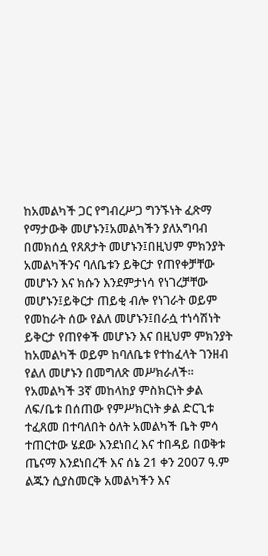ከአመልካች ጋር የግብረሥጋ ግንኙነት ፈጽማ የማታውቅ መሆኑን፤አመልካችን ያለአግባብ በመክሰሷ የጸጸታት መሆኑን፤በዚህም ምክንያት አመልካችንና ባለቤቱን ይቅርታ የጠየቀቻቸው መሆኑን እና ክሱን እንደምታነሳ የነገረቻቸው መሆኑን፤ይቅርታ ጠይቂ ብሎ የነገራት ወይም የመከራት ሰው የልለ መሆኑን፤በራሷ ተነሳሽነት ይቅርታ የጠየቀች መሆኑን እና በዚህም ምክንያት ከአመልካች ወይም ከባለቤቱ የተከፈላት ገንዘብ የልለ መሆኑን በመግለጽ መሥክራለች።
የአመልካች 3ኛ መከላከያ ምስክርነት ቃል ለፍ/ቤቱ በሰጠው የምሥክርነት ቃል ድርጊቱ ተፈጸመ በተባለበት ዕለት አመልካች ቤት ምሳ ተጠርተው ሄደው እንደነበረ እና ተበዳይ በወቅቱ ጤናማ እንደነበረች እና ሰኔ 21 ቀን 2007 ዓ.ም ልጁን ሲያስመርቅ አመልካችን እና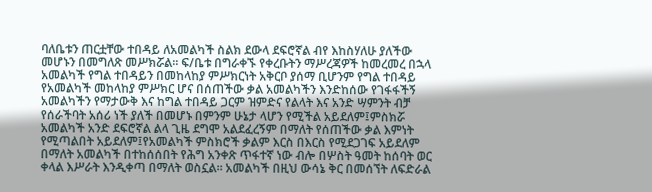ባለቤቱን ጠርቷቸው ተበዳይ ለአመልካች ስልክ ደውላ ደፍሮኛል ብየ እከስሃለሁ ያለችው መሆኑን በመግለጽ መሥክሯል። ፍ/ቤቱ በግራቀኙ የቀረቡትን ማሥረጃዎች ከመረመረ በኋላ አመልካች የግል ተበዳይን በመከላከያ ምሥክርነት አቅርቦ ያሰማ ቢሆንም የግል ተበዳይ የአመልካች መከላከያ ምሥክር ሆና በሰጠችው ቃል አመልካችን እንድከሰው የገፋፋችኝ አመልካችን የማታውቅ እና ከግል ተበዳይ ጋርም ዝምድና የልላት እና አንድ ሣምንት ብቻ የሰራችባት አሰሪ ነች ያለች በመሆኑ በምንም ሁኔታ ላሆን የሚችል አይደለም፤ምስክሯ አመልካች አንድ ደፍሮኛል ልላ ጊዜ ደግሞ አልደፈረኝም በማለት የሰጠችው ቃል እምነት የሚጣልበት አይደለም፤የአመልካች ምስክሮች ቃልም እርስ በእርስ የሚደጋገፍ አይደለም በማለት አመልካች በተከሰሰበት የሕግ አንቀጽ ጥፋተኛ ነው ብሎ በሦስት ዓመት ከሰባት ወር ቀላል እሥራት እንዲቀጣ በማለት ወስኗል። አመልካች በዚህ ውሳኔ ቅር በመሰኘት ለፍድራል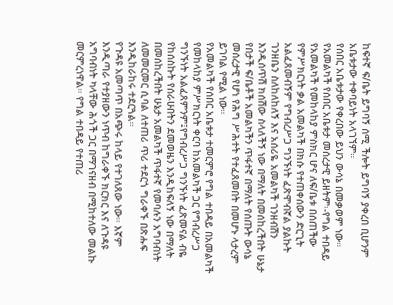ከፍተኛ ፍ/ቤት ይግባኝ ሰሚ ችሎት ይግባኝ ያቀረበ ቢሆንም አቤቱታው ተቀባይነት አላገኘም።
የሰበር አቤቱታው የቀረበው ይህን ውሳኔ በመቃወም ነው።
የአመልካች የሰበር አቤቱታ መሰረታዊ ይዘትም፡-የግል ተበዳይ የአመልካች የመከላከያ ምስክር ሆና ለፍ/ቤቱ በሰጠችው የምሥክርነት ቃል አመልካች በክሱ የተጠቀሰውን ድርጊት አልፈጸመብኝም የግብረሥጋ ግንኙነት ፈጽሞብኛል ያልኩት ገንዘቤን ስለከለከለኝ እና አሰሪዬ አመልካች ገንዘብሽን እንዲሰጥሽ ክሰሽው ስላለችኝ ነው በማለት በመሰከረችበት ሁኔታ የበታች ፍ/ቤቶች አመልካችን ጥፋተኛ በማለት የሰጡት ውሳኔ መሰረታዊ የሆነ የሕግ ሥሕተት የተፈጸመበት በመሆኑ ላታረም ይገባል የሚል ነው።
የአመልካች የሰበር አቤቱታ ተመርምሮ የግል ተበዳይ በአመልካች የመከላከያ ምሥክርነት ቀርባ ከአመልካች ጋር የግብረሥጋ ግንኙነት አልፈጸምንም፤የግብረሥጋ ግንኙነት ፈጽመናል ብዬ የከሰስኩት የሰራሁበትን ደመወዜን እንዲከፍለኝ ነው በማለት በመሰከረችበት ሁኔታ አመልካች ጥፋተኛ የመባሉን አግባብነት ለመመርመር ሲባል ለተጠሪ ጥሪ ተደርጎ ግራቀኙ በጽሑፍ እንዲከራከሩ ተደርጓል።
የጉዳዩ አመጣጥ በአጭሩ ከላይ የተገለጸው ነው። እኛም እንዲጣራ የተያዘውን ነጥብ ከግራቀኙ ክርክር እና ለጉዳዩ አግባብነት ካላቸው ሕጎች ጋር በማገናዘብ በሚከተለው መልኩ መርምረነዋል። የግል ተበዳይ የተጠሪ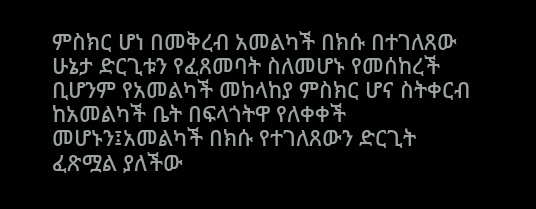ምስክር ሆነ በመቅረብ አመልካች በክሱ በተገለጸው ሁኔታ ድርጊቱን የፈጸመባት ስለመሆኑ የመሰከረች ቢሆንም የአመልካች መከላከያ ምስክር ሆና ስትቀርብ ከአመልካች ቤት በፍላጎትዋ የለቀቀች መሆኑን፤አመልካች በክሱ የተገለጸውን ድርጊት ፈጽሟል ያለችው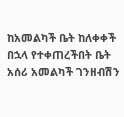ከአመልካች ቤት ከለቀቀች በኋላ የተቀጠረችበት ቤት አሰሪ አመልካች ገንዘብሽን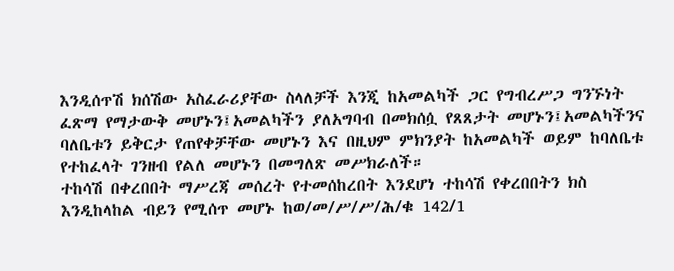እንዲሰጥሽ ክሰሽው አስፈራሪያቸው ስላለቻች እንጂ ከአመልካች ጋር የግብረሥጋ ግንኙነት ፈጽማ የማታውቅ መሆኑን፤አመልካችን ያለአግባብ በመክሰሷ የጸጸታት መሆኑን፤አመልካችንና ባለቤቱን ይቅርታ የጠየቀቻቸው መሆኑን እና በዚህም ምክንያት ከአመልካች ወይም ከባለቤቱ የተከፈላት ገንዘብ የልለ መሆኑን በመግለጽ መሥክራለች።
ተከሳሽ በቀረበበት ማሥረጃ መሰረት የተመሰከረበት እንደሆነ ተከሳሽ የቀረበበትን ክስ እንዲከላከል ብይን የሚሰጥ መሆኑ ከወ/መ/ሥ/ሥ/ሕ/ቁ 142/1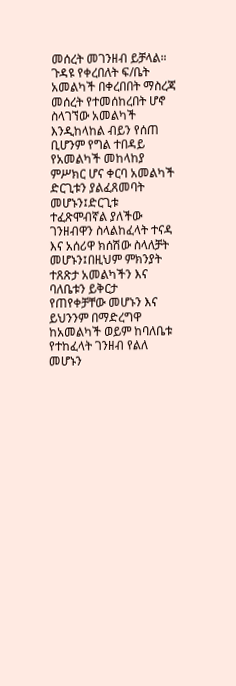መሰረት መገንዘብ ይቻላል። ጉዳዩ የቀረበለት ፍ/ቤት አመልካች በቀረበበት ማስረጃ መሰረት የተመሰከረበት ሆኖ ስላገኘው አመልካች እንዲከላከል ብይን የሰጠ ቢሆንም የግል ተበዳይ የአመልካች መከላከያ ምሥክር ሆና ቀርባ አመልካች ድርጊቱን ያልፈጸመባት መሆኑን፤ድርጊቱ ተፈጽሞብኛል ያለችው ገንዘብዋን ስላልከፈላት ተናዳ እና አሰሪዋ ክሰሽው ስላለቻት መሆኑን፤በዚህም ምክንያት ተጸጽታ አመልካችን እና ባለቤቱን ይቅርታ የጠየቀቻቸው መሆኑን እና ይህንንም በማድረግዋ ከአመልካች ወይም ከባለቤቱ የተከፈላት ገንዘብ የልለ መሆኑን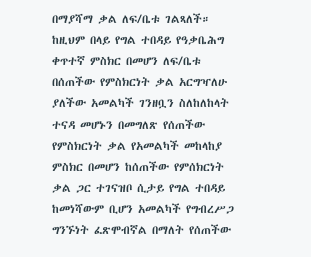በማያሻማ ቃል ለፍ/ቤቱ ገልጻለች። ከዚህም በላይ የግል ተበዳይ የዓቃቤሕግ ቀጥተኛ ምስክር በመሆን ለፍ/ቤቱ በሰጠችው የምስክርነት ቃል አርግዣለሁ ያለችው አመልካች ገንዘቧን ስለከለከላት ተናዳ መሆኑን በመግለጽ የሰጠችው የምስክርነት ቃል የአመልካች መከላከያ ምስክር በመሆን ከሰጠችው የምሰክርነት ቃል ጋር ተገናዝቦ ሲታይ የግል ተበዳይ ከመነሻውም ቢሆን አመልካች የግብረሥጋ ግንኙነት ፈጽሞብኛል በማለት የሰጠችው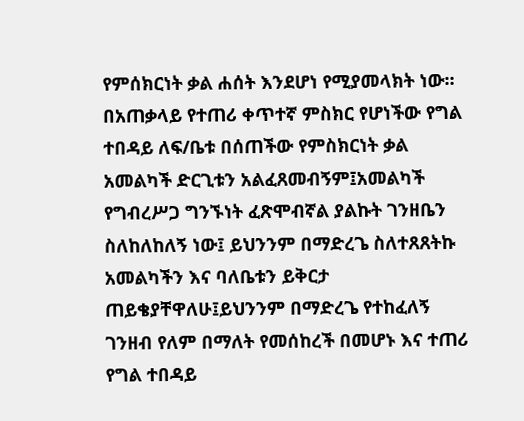የምሰክርነት ቃል ሐሰት እንደሆነ የሚያመላክት ነው።
በአጠቃላይ የተጠሪ ቀጥተኛ ምስክር የሆነችው የግል ተበዳይ ለፍ/ቤቱ በሰጠችው የምስክርነት ቃል አመልካች ድርጊቱን አልፈጸመብኝም፤አመልካች የግብረሥጋ ግንኙነት ፈጽሞብኛል ያልኩት ገንዘቤን ስለከለከለኝ ነው፤ ይህንንም በማድረጌ ስለተጸጸትኩ አመልካችን እና ባለቤቱን ይቅርታ ጠይቄያቸዋለሁ፤ይህንንም በማድረጌ የተከፈለኝ ገንዘብ የለም በማለት የመሰከረች በመሆኑ እና ተጠሪ የግል ተበዳይ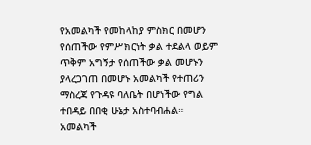የአመልካች የመከላከያ ምስክር በመሆን የሰጠችው የምሥክርነት ቃል ተደልላ ወይም ጥቅም አግኝታ የሰጠችው ቃል መሆኑን ያላረጋገጠ በመሆኑ አመልካች የተጠሪን ማስረጃ የጉዳዩ ባለቤት በሆነችው የግል ተበዳይ በበቂ ሁኔታ አስተባብሐል። አመልካች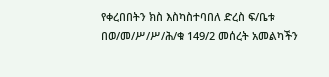የቀረበበትን ክስ እስካስተባበለ ድረስ ፍ/ቤቱ በወ/መ/ሥ/ሥ/ሕ/ቁ 149/2 መሰረት አመልካችን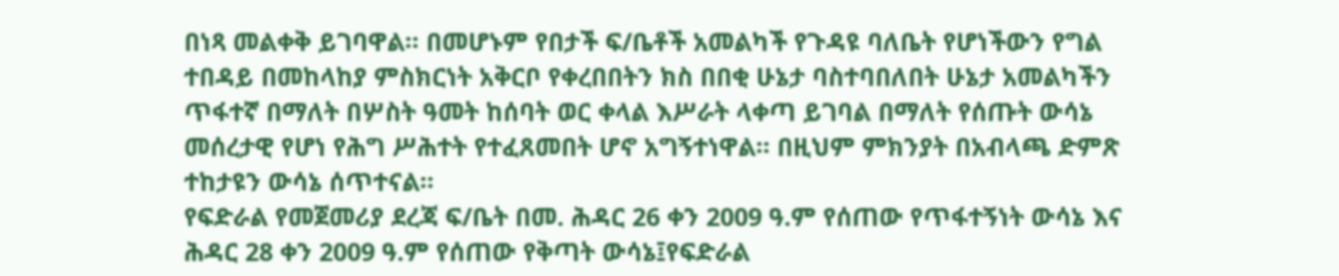በነጻ መልቀቅ ይገባዋል። በመሆኑም የበታች ፍ/ቤቶች አመልካች የጉዳዩ ባለቤት የሆነችውን የግል ተበዳይ በመከላከያ ምስክርነት አቅርቦ የቀረበበትን ክስ በበቂ ሁኔታ ባስተባበለበት ሁኔታ አመልካችን ጥፋተኛ በማለት በሦስት ዓመት ከሰባት ወር ቀላል እሥራት ላቀጣ ይገባል በማለት የሰጡት ውሳኔ መሰረታዊ የሆነ የሕግ ሥሕተት የተፈጸመበት ሆኖ አግኝተነዋል። በዚህም ምክንያት በአብላጫ ድምጽ ተከታዩን ውሳኔ ሰጥተናል።
የፍድራል የመጀመሪያ ደረጃ ፍ/ቤት በመ. ሕዳር 26 ቀን 2009 ዓ.ም የሰጠው የጥፋተኝነት ውሳኔ እና ሕዳር 28 ቀን 2009 ዓ.ም የሰጠው የቅጣት ውሳኔ፤የፍድራል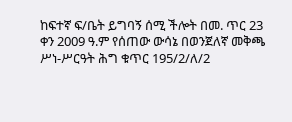ከፍተኛ ፍ/ቤት ይግባኝ ሰሚ ችሎት በመ. ጥር 23 ቀን 2009 ዓ.ም የሰጠው ውሳኔ በወንጀለኛ መቅጫ ሥነ-ሥርዓት ሕግ ቁጥር 195/2/ለ/2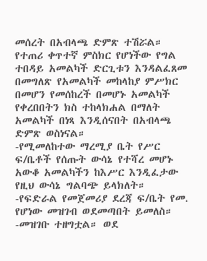መሰረት በአብላጫ ድምጽ ተሽሯል።
የተጠሪ ቀጥተኛ ምስክር የሆነችው የግል ተበዳይ አመልካች ድርጊቱን እንዳልፈጸመ በመግለጽ የአመልካች መከላከያ ምሥክር በመሆን የመሰከረች በመሆኑ አመልካች የቀረበበትን ክስ ተከላክሐል በማለት አመልካች በነጻ እንዲሰናበት በአብላጫ ድምጽ ወስነናል።
-የሚመለከተው ማረሚያ ቤት የሥር ፍ/ቤቶች የሰጡት ውሳኔ የተሻረ መሆኑ አውቆ አመልካችን ከእሥር እንዲፈታው የዚህ ውሳኔ ግልባጭ ይላክለት።
-የፍድራል የመጀመሪያ ደረጃ ፍ/ቤት የመ. የሆነው መዝገብ ወደመጣበት ይመለስ።
-መዝገቡ ተዘግቷል። ወደ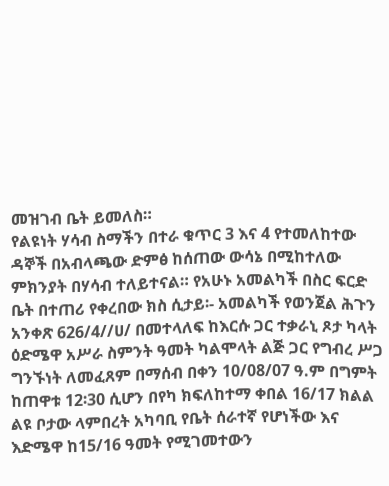መዝገብ ቤት ይመለስ።
የልዩነት ሃሳብ ስማችን በተራ ቁጥር 3 እና 4 የተመለከተው ዳኞች በአብላጫው ድምፅ ከሰጠው ውሳኔ በሚከተለው ምክንያት በሃሳብ ተለይተናል። የአሁኑ አመልካች በስር ፍርድ ቤት በተጠሪ የቀረበው ክስ ሲታይ፡- አመልካች የወንጀል ሕጉን አንቀጽ 626/4//ሀ/ በመተላለፍ ከእርሱ ጋር ተቃራኒ ጾታ ካላት ዕድሜዋ አሥራ ስምንት ዓመት ካልሞላት ልጅ ጋር የግብረ ሥጋ ግንኙነት ለመፈጸም በማሰብ በቀን 10/08/07 ዓ.ም በግምት ከጠዋቱ 12፡30 ሲሆን በየካ ክፍለከተማ ቀበል 16/17 ክልል ልዩ ቦታው ላምበረት አካባቢ የቤት ሰራተኛ የሆነችው እና እድሜዋ ከ15/16 ዓመት የሚገመተውን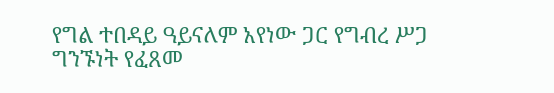የግል ተበዳይ ዓይናለም አየነው ጋር የግብረ ሥጋ ግንኙነት የፈጸመ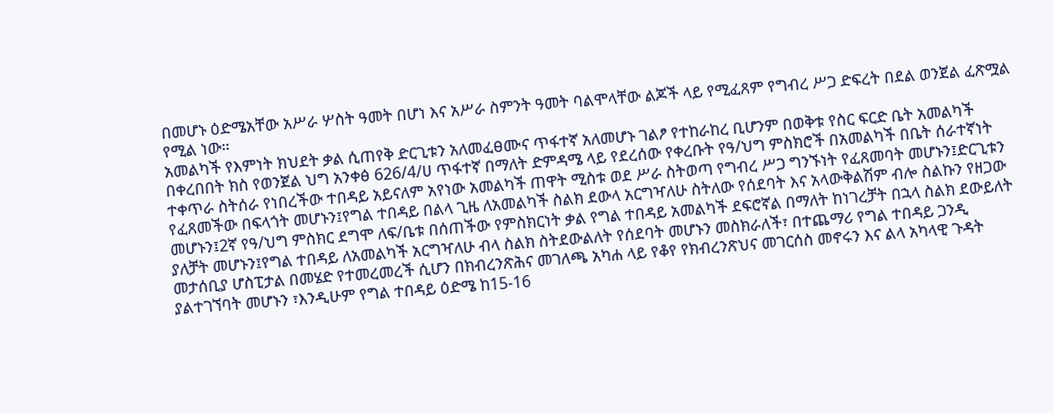በመሆኑ ዕድሜአቸው አሥራ ሦስት ዓመት በሆነ እና አሥራ ስምንት ዓመት ባልሞላቸው ልጆች ላይ የሚፈጸም የግብረ ሥጋ ድፍረት በደል ወንጀል ፈጽሟል የሚል ነው።
አመልካች የእምነት ክህደት ቃል ሲጠየቅ ድርጊቱን አለመፈፀሙና ጥፋተኛ አለመሆኑ ገልፆ የተከራከረ ቢሆንም በወቅቱ የስር ፍርድ ቤት አመልካች በቀረበበት ክስ የወንጀል ህግ አንቀፅ 626/4/ሀ ጥፋተኛ በማለት ድምዳሜ ላይ የደረሰው የቀረቡት የዓ/ህግ ምስክሮች በአመልካች በቤት ሰራተኛነት ተቀጥራ ስትሰራ የነበረችው ተበዳይ አይናለም አየነው አመልካች ጠዋት ሚስቱ ወደ ሥራ ስትወጣ የግብረ ሥጋ ግንኙነት የፈጸመባት መሆኑን፤ድርጊቱን የፈጸመችው በፍላጎት መሆኑን፤የግል ተበዳይ በልላ ጊዜ ለአመልካች ስልክ ደውላ አርግዣለሁ ስትለው የሰደባት እና አላውቅልሽም ብሎ ስልኩን የዘጋው መሆኑን፤2ኛ የዓ/ህግ ምስክር ደግሞ ለፍ/ቤቱ በሰጠችው የምስክርነት ቃል የግል ተበዳይ አመልካች ደፍሮኛል በማለት ከነገረቻት በኋላ ስልክ ደውይለት ያለቻት መሆኑን፤የግል ተበዳይ ለአመልካች አርግዣለሁ ብላ ስልክ ስትደውልለት የሰደባት መሆኑን መስክራለች፣ በተጨማሪ የግል ተበዳይ ጋንዲ መታሰቢያ ሆስፒታል በመሄድ የተመረመረች ሲሆን በክብረንጽሕና መገለጫ አካሐ ላይ የቆየ የክብረንጽህና መገርሰስ መኖሩን እና ልላ አካላዊ ጉዳት ያልተገኘባት መሆኑን ፣እንዲሁም የግል ተበዳይ ዕድሜ ከ15-16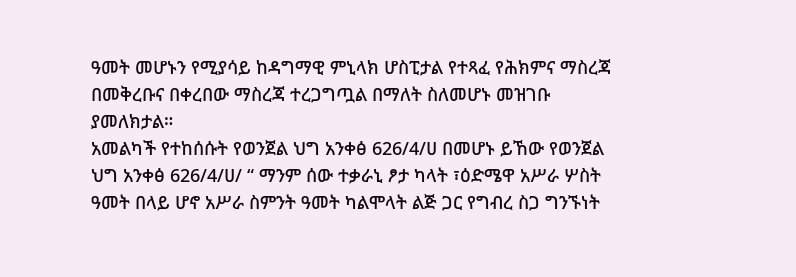ዓመት መሆኑን የሚያሳይ ከዳግማዊ ምኒላክ ሆስፒታል የተጻፈ የሕክምና ማስረጃ በመቅረቡና በቀረበው ማስረጃ ተረጋግጧል በማለት ስለመሆኑ መዝገቡ ያመለክታል።
አመልካች የተከሰሱት የወንጀል ህግ አንቀፅ 626/4/ሀ በመሆኑ ይኸው የወንጀል ህግ አንቀፅ 626/4/ሀ/ “ ማንም ሰው ተቃራኒ ፆታ ካላት ፣ዕድሜዋ አሥራ ሦስት ዓመት በላይ ሆኖ አሥራ ስምንት ዓመት ካልሞላት ልጅ ጋር የግብረ ስጋ ግንኙነት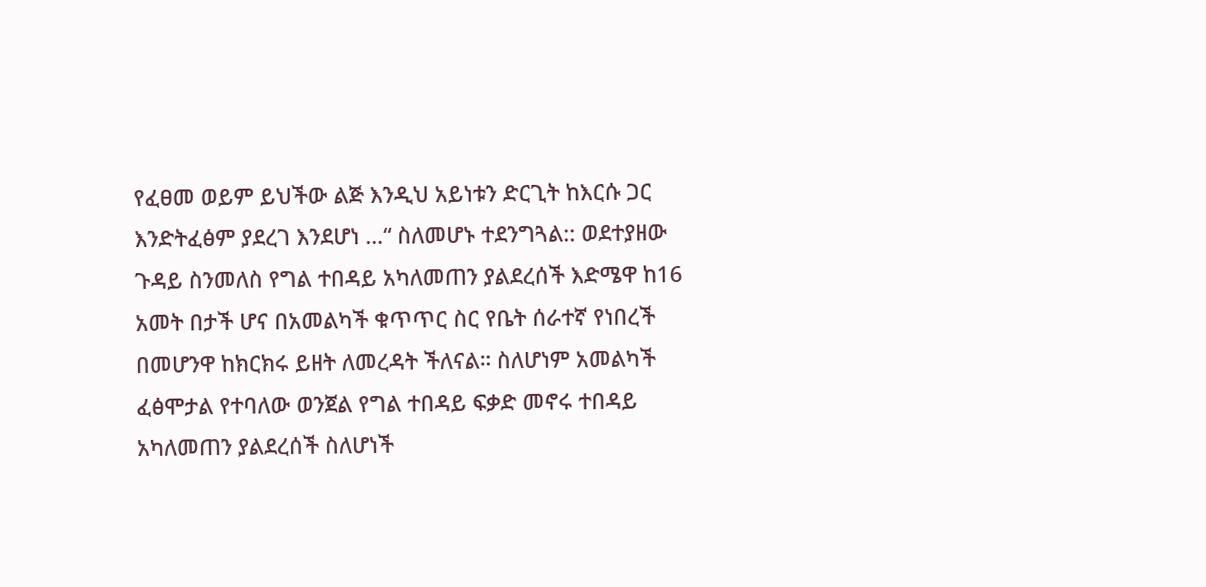የፈፀመ ወይም ይህችው ልጅ እንዲህ አይነቱን ድርጊት ከእርሱ ጋር እንድትፈፅም ያደረገ እንደሆነ …“ ስለመሆኑ ተደንግጓል:: ወደተያዘው ጉዳይ ስንመለስ የግል ተበዳይ አካለመጠን ያልደረሰች እድሜዋ ከ16 አመት በታች ሆና በአመልካች ቁጥጥር ስር የቤት ሰራተኛ የነበረች በመሆንዋ ከክርክሩ ይዘት ለመረዳት ችለናል። ስለሆነም አመልካች ፈፅሞታል የተባለው ወንጀል የግል ተበዳይ ፍቃድ መኖሩ ተበዳይ አካለመጠን ያልደረሰች ስለሆነች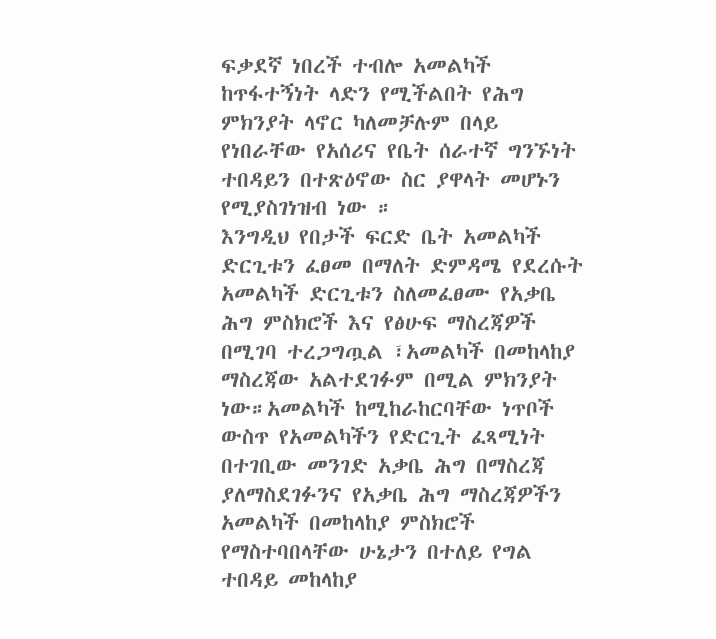ፍቃደኛ ነበረች ተብሎ አመልካች ከጥፋተኝነት ላድን የሚችልበት የሕግ ምክንያት ላኖር ካለመቻሉም በላይ የነበራቸው የአሰሪና የቤት ሰራተኛ ግንኙነት ተበዳይን በተጽዕኖው ስር ያዋላት መሆኑን የሚያስገነዝብ ነው ።
እንግዲህ የበታች ፍርድ ቤት አመልካች ድርጊቱን ፈፀመ በማለት ድምዳሜ የደረሱት አመልካች ድርጊቱን ስለመፈፀሙ የአቃቤ ሕግ ምስክሮች እና የፅሁፍ ማስረጃዎች በሚገባ ተረጋግጧል ፣አመልካች በመከላከያ ማስረጃው አልተደገፉም በሚል ምክንያት ነው።አመልካች ከሚከራከርባቸው ነጥቦች ውስጥ የአመልካችን የድርጊት ፈጻሚነት በተገቢው መንገድ አቃቤ ሕግ በማስረጃ ያለማስደገፉንና የአቃቤ ሕግ ማስረጃዎችን አመልካች በመከላከያ ምስክሮች የማስተባበላቸው ሁኔታን በተለይ የግል ተበዳይ መከላከያ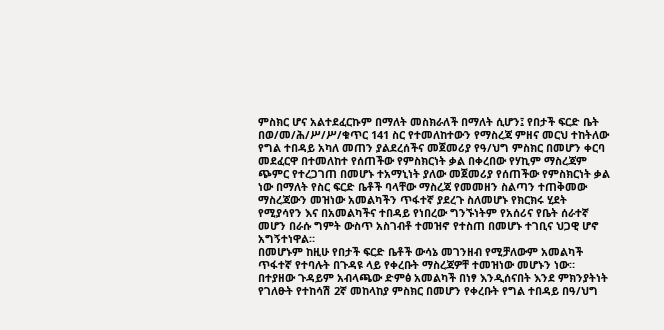ምስክር ሆና አልተደፈርኩም በማለት መስክራለች በማለት ሲሆን፤ የበታች ፍርድ ቤት በወ/መ/ሕ/ሥ/ሥ/ቁጥር 141 ስር የተመለከተውን የማስረጃ ምዘና መርህ ተከትለው የግል ተበዳይ አካለ መጠን ያልደረሰችና መጀመሪያ የዓ/ህግ ምስክር በመሆን ቀርባ መደፈርዋ በተመለከተ የሰጠችው የምስክርነት ቃል በቀረበው የሃኪም ማስረጃም ጭምር የተረጋገጠ በመሆኑ ተአማኒነት ያለው መጀመሪያ የሰጠችው የምስክርነት ቃል ነው በማለት የስር ፍርድ ቤቶች ባላቸው ማስረጃ የመመዘን ስልጣን ተጠቅመው ማስረጃውን መዝነው አመልካችን ጥፋተኛ ያደረጉ ስለመሆኑ የክርክሩ ሂደት የሚያሳየን እና በአመልካችና ተበዳይ የነበረው ግንኙነትም የአሰሪና የቤት ሰራተኛ መሆን በራሱ ግምት ውስጥ አስገብቶ ተመዝኖ የተስጠ በመሆኑ ተገቢና ህጋዊ ሆኖ አግኝተነዋል።
በመሆኑም ከዚሁ የበታች ፍርድ ቤቶች ውሳኔ መገንዘብ የሚቻለውም አመልካች ጥፋተኛ የተባሉት በጉዳዩ ላይ የቀረቡት ማስረጃዎቸ ተመዝነው መሆኑን ነው።
በተያዘው ጉዳይም አብላጫው ድምፅ አመልካች በነፃ እንዲሰናበት እንደ ምክንያትነት የገለፁት የተከሳሽ 2ኛ መከላከያ ምስክር በመሆን የቀረቡት የግል ተበዳይ በዓ/ህግ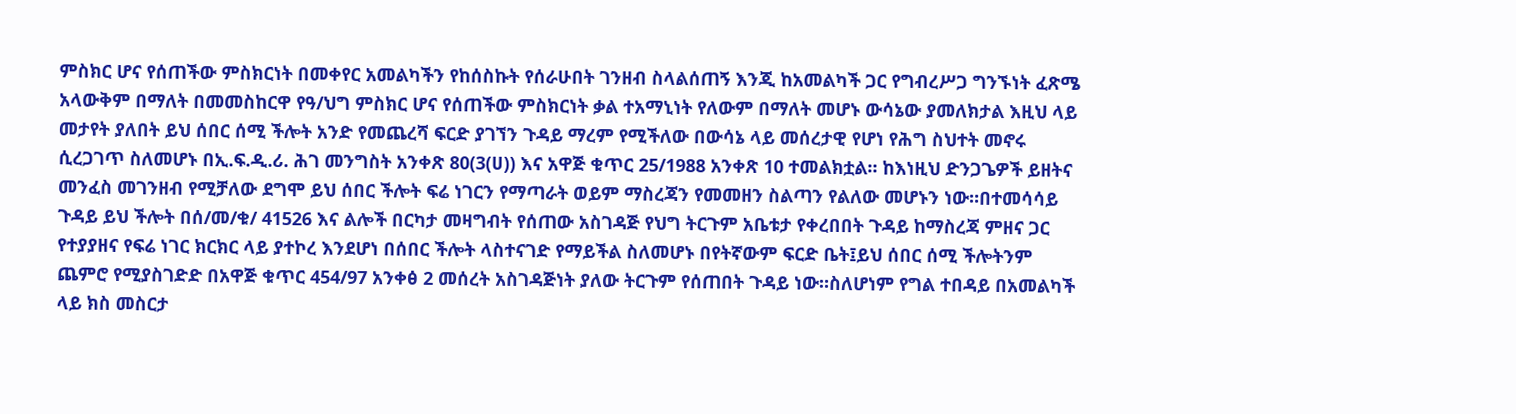ምስክር ሆና የሰጠችው ምስክርነት በመቀየር አመልካችን የከሰስኩት የሰራሁበት ገንዘብ ስላልሰጠኝ እንጂ ከአመልካች ጋር የግብረሥጋ ግንኙነት ፈጽሜ አላውቅም በማለት በመመስከርዋ የዓ/ህግ ምስክር ሆና የሰጠችው ምስክርነት ቃል ተአማኒነት የለውም በማለት መሆኑ ውሳኔው ያመለክታል እዚህ ላይ መታየት ያለበት ይህ ሰበር ሰሚ ችሎት አንድ የመጨረሻ ፍርድ ያገኘን ጉዳይ ማረም የሚችለው በውሳኔ ላይ መሰረታዊ የሆነ የሕግ ስህተት መኖሩ ሲረጋገጥ ስለመሆኑ በኢ.ፍ.ዲ.ሪ. ሕገ መንግስት አንቀጽ 80(3(ሀ)) እና አዋጅ ቁጥር 25/1988 አንቀጽ 10 ተመልክቷል። ከእነዚህ ድንጋጌዎች ይዘትና መንፈስ መገንዘብ የሚቻለው ደግሞ ይህ ሰበር ችሎት ፍሬ ነገርን የማጣራት ወይም ማስረጃን የመመዘን ስልጣን የልለው መሆኑን ነው።በተመሳሳይ ጉዳይ ይህ ችሎት በሰ/መ/ቁ/ 41526 እና ልሎች በርካታ መዛግብት የሰጠው አስገዳጅ የህግ ትርጉም አቤቱታ የቀረበበት ጉዳይ ከማስረጃ ምዘና ጋር የተያያዘና የፍሬ ነገር ክርክር ላይ ያተኮረ እንደሆነ በሰበር ችሎት ላስተናገድ የማይችል ስለመሆኑ በየትኛውም ፍርድ ቤት፤ይህ ሰበር ሰሚ ችሎትንም ጨምሮ የሚያስገድድ በአዋጅ ቁጥር 454/97 አንቀፅ 2 መሰረት አስገዳጅነት ያለው ትርጉም የሰጠበት ጉዳይ ነው።ስለሆነም የግል ተበዳይ በአመልካች ላይ ክስ መስርታ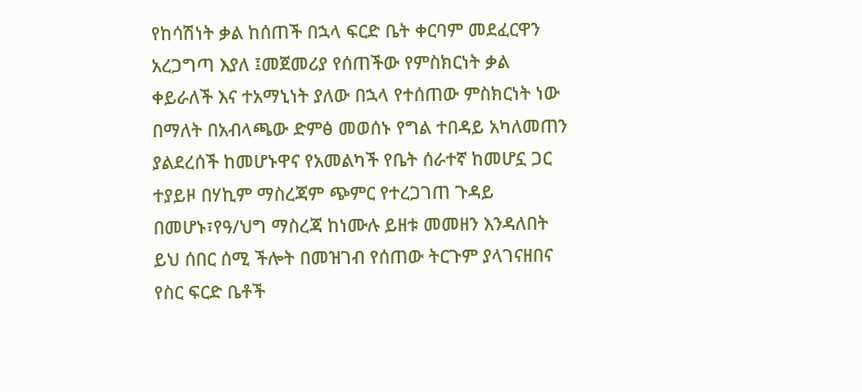የከሳሽነት ቃል ከሰጠች በኋላ ፍርድ ቤት ቀርባም መደፈርዋን አረጋግጣ እያለ ፤መጀመሪያ የሰጠችው የምስክርነት ቃል ቀይራለች እና ተአማኒነት ያለው በኋላ የተሰጠው ምስክርነት ነው በማለት በአብላጫው ድምፅ መወሰኑ የግል ተበዳይ አካለመጠን ያልደረሰች ከመሆኑዋና የአመልካች የቤት ሰራተኛ ከመሆኗ ጋር ተያይዞ በሃኪም ማስረጃም ጭምር የተረጋገጠ ጉዳይ በመሆኑ፣የዓ/ህግ ማስረጃ ከነሙሉ ይዘቱ መመዘን እንዳለበት ይህ ሰበር ሰሚ ችሎት በመዝገብ የሰጠው ትርጉም ያላገናዘበና የስር ፍርድ ቤቶች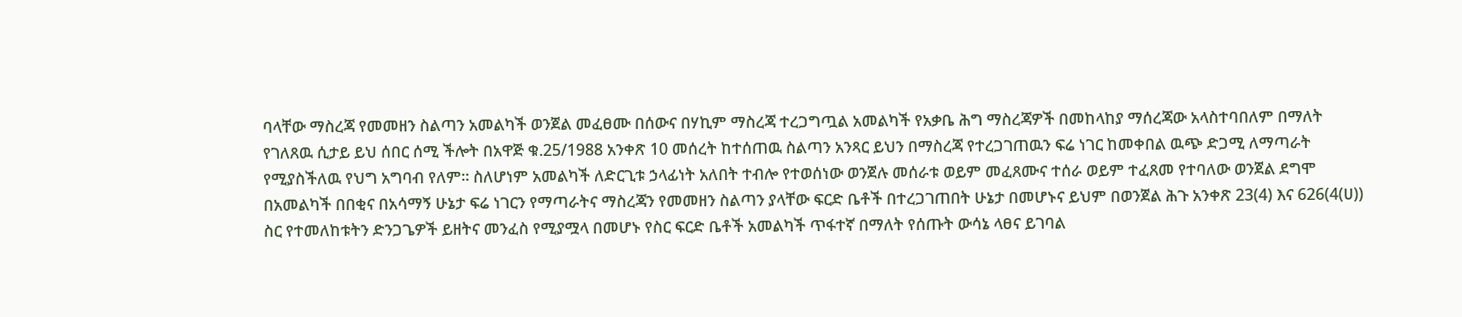ባላቸው ማስረጃ የመመዘን ስልጣን አመልካች ወንጀል መፈፀሙ በሰውና በሃኪም ማስረጃ ተረጋግጧል አመልካች የአቃቤ ሕግ ማስረጃዎች በመከላከያ ማሰረጃው አላስተባበለም በማለት የገለጸዉ ሲታይ ይህ ሰበር ሰሚ ችሎት በአዋጅ ቁ.25/1988 አንቀጽ 10 መሰረት ከተሰጠዉ ስልጣን አንጻር ይህን በማስረጃ የተረጋገጠዉን ፍሬ ነገር ከመቀበል ዉጭ ድጋሚ ለማጣራት የሚያስችለዉ የህግ አግባብ የለም። ስለሆነም አመልካች ለድርጊቱ ኃላፊነት አለበት ተብሎ የተወሰነው ወንጀሉ መሰራቱ ወይም መፈጸሙና ተሰራ ወይም ተፈጸመ የተባለው ወንጀል ደግሞ በአመልካች በበቂና በአሳማኝ ሁኔታ ፍሬ ነገርን የማጣራትና ማስረጃን የመመዘን ስልጣን ያላቸው ፍርድ ቤቶች በተረጋገጠበት ሁኔታ በመሆኑና ይህም በወንጀል ሕጉ አንቀጽ 23(4) እና 626(4(ሀ)) ስር የተመለከቱትን ድንጋጌዎች ይዘትና መንፈስ የሚያሟላ በመሆኑ የስር ፍርድ ቤቶች አመልካች ጥፋተኛ በማለት የሰጡት ውሳኔ ላፀና ይገባል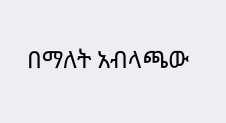በማለት አብላጫው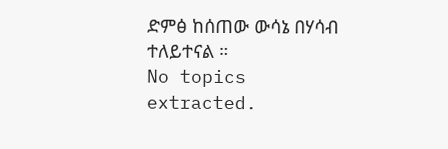ድምፅ ከሰጠው ውሳኔ በሃሳብ ተለይተናል ።
No topics extracted.